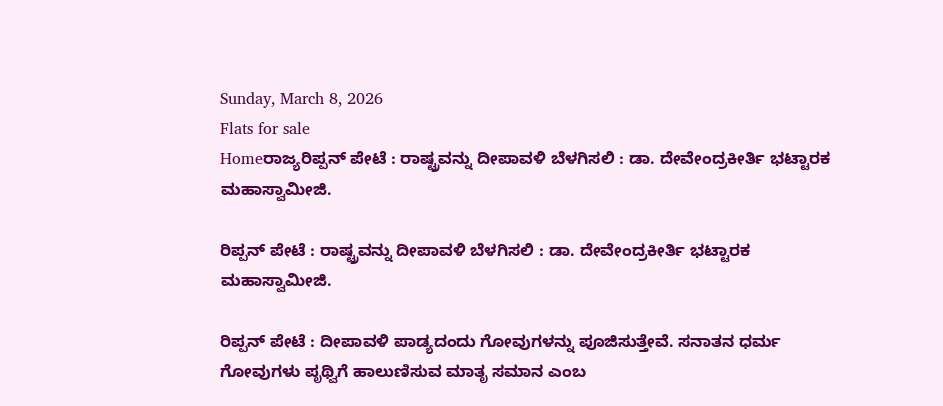Sunday, March 8, 2026
Flats for sale
Homeರಾಜ್ಯರಿಪ್ಪನ್ ಪೇಟೆ : ರಾಷ್ಟ್ರವನ್ನು ದೀಪಾವಳಿ ಬೆಳಗಿಸಲಿ : ಡಾ. ದೇವೇಂದ್ರಕೀರ್ತಿ ಭಟ್ಟಾರಕ ಮಹಾಸ್ವಾಮೀಜಿ.

ರಿಪ್ಪನ್ ಪೇಟೆ : ರಾಷ್ಟ್ರವನ್ನು ದೀಪಾವಳಿ ಬೆಳಗಿಸಲಿ : ಡಾ. ದೇವೇಂದ್ರಕೀರ್ತಿ ಭಟ್ಟಾರಕ ಮಹಾಸ್ವಾಮೀಜಿ.

ರಿಪ್ಪನ್ ಪೇಟೆ : ದೀಪಾವಳಿ ಪಾಡ್ಯದಂದು ಗೋವುಗಳನ್ನು ಪೂಜಿಸುತ್ತೇವೆ. ಸನಾತನ ಧರ್ಮ ಗೋವುಗಳು ಪೃಥ್ವಿಗೆ ಹಾಲುಣಿಸುವ ಮಾತೃ ಸಮಾನ ಎಂಬ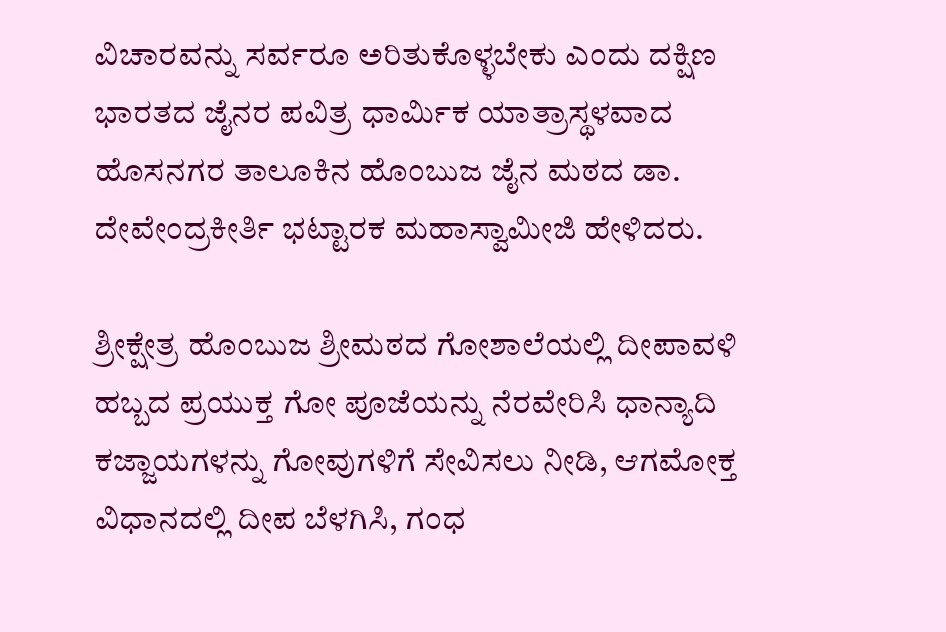ವಿಚಾರವನ್ನು ಸರ್ವರೂ ಅರಿತುಕೊಳ್ಳಬೇಕು ಎಂದು ದಕ್ಷಿಣ ಭಾರತದ ಜೈನರ ಪವಿತ್ರ ಧಾರ್ಮಿಕ ಯಾತ್ರಾಸ್ಥಳವಾದ ಹೊಸನಗರ ತಾಲೂಕಿನ ಹೊಂಬುಜ ಜೈನ ಮಠದ ಡಾ. ದೇವೇಂದ್ರಕೀರ್ತಿ ಭಟ್ಟಾರಕ ಮಹಾಸ್ವಾಮೀಜಿ ಹೇಳಿದರು.

ಶ್ರೀಕ್ಷೇತ್ರ ಹೊಂಬುಜ ಶ್ರೀಮಠದ ಗೋಶಾಲೆಯಲ್ಲಿ ದೀಪಾವಳಿ ಹಬ್ಬದ ಪ್ರಯುಕ್ತ ಗೋ ಪೂಜೆಯನ್ನು ನೆರವೇರಿಸಿ ಧಾನ್ಯಾದಿ ಕಜ್ಜಾಯಗಳನ್ನು ಗೋವುಗಳಿಗೆ ಸೇವಿಸಲು ನೀಡಿ, ಆಗಮೋಕ್ತ ವಿಧಾನದಲ್ಲಿ ದೀಪ ಬೆಳಗಿಸಿ, ಗಂಧ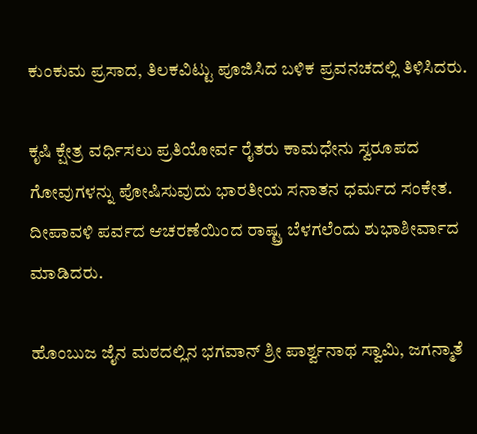ಕುಂಕುಮ ಪ್ರಸಾದ, ತಿಲಕವಿಟ್ಟು ಪೂಜಿಸಿದ ಬಳಿಕ ಪ್ರವನಚದಲ್ಲಿ ತಿಳಿಸಿದರು.

ಕೃಷಿ ಕ್ಷೇತ್ರ ವರ್ಧಿಸಲು ಪ್ರತಿಯೋರ್ವ ರೈತರು ಕಾಮಧೇನು ಸ್ವರೂಪದ ಗೋವುಗಳನ್ನು ಪೋಷಿಸುವುದು ಭಾರತೀಯ ಸನಾತನ ಧರ್ಮದ ಸಂಕೇತ. ದೀಪಾವಳಿ ಪರ್ವದ ಆಚರಣೆಯಿಂದ ರಾಷ್ಟ್ರ ಬೆಳಗಲೆಂದು ಶುಭಾಶೀರ್ವಾದ ಮಾಡಿದರು.

ಹೊಂಬುಜ ಜೈನ ಮಠದಲ್ಲಿನ ಭಗವಾನ್ ಶ್ರೀ ಪಾರ್ಶ್ವನಾಥ ಸ್ವಾಮಿ, ಜಗನ್ಮಾತೆ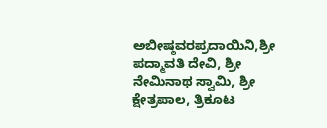ಅಬೀಷ್ಠವರಪ್ರದಾಯಿನಿ,ಶ್ರೀ ಪದ್ಮಾವತಿ ದೇವಿ, ಶ್ರೀ ನೇಮಿನಾಥ ಸ್ವಾಮಿ, ಶ್ರೀ ಕ್ಷೇತ್ರಪಾಲ, ತ್ರಿಕೂಟ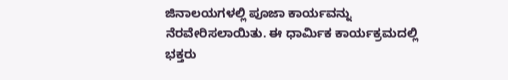ಜಿನಾಲಯಗಳಲ್ಲಿ ಪೂಜಾ ಕಾರ್ಯವನ್ನು ನೆರವೇರಿಸಲಾಯಿತು. ಈ ಧಾರ್ಮಿಕ ಕಾರ್ಯಕ್ರಮದಲ್ಲಿ ಭಕ್ತರು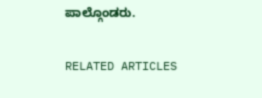ಪಾಲ್ಗೊಂಡರು.

RELATED ARTICLES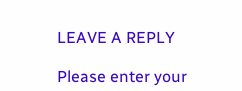LEAVE A REPLY

Please enter your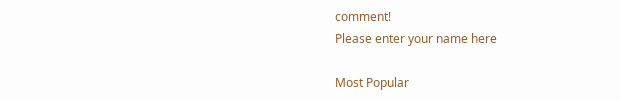comment!
Please enter your name here

Most Popular